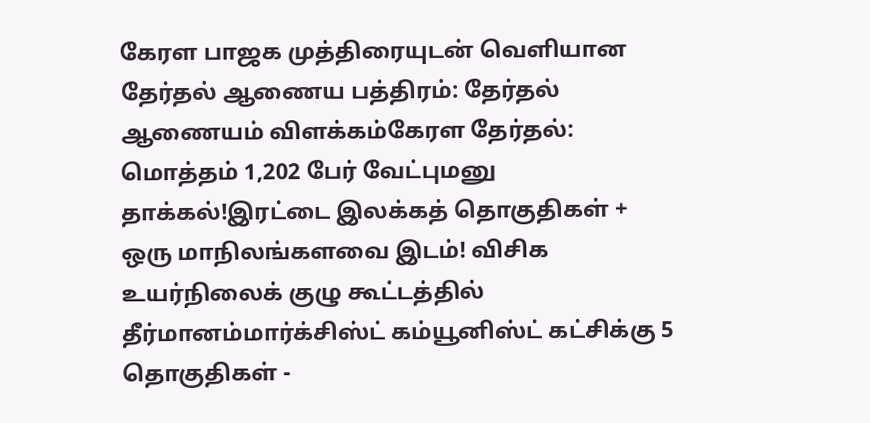கேரள பாஜக முத்திரையுடன் வெளியான தேர்தல் ஆணைய பத்திரம்: தேர்தல் ஆணையம் விளக்கம்கேரள தேர்தல்: மொத்தம் 1,202 பேர் வேட்புமனு தாக்கல்!இரட்டை இலக்கத் தொகுதிகள் + ஒரு மாநிலங்களவை இடம்! விசிக உயர்நிலைக் குழு கூட்டத்தில் தீர்மானம்மார்க்சிஸ்ட் கம்யூனிஸ்ட் கட்சிக்கு 5 தொகுதிகள் -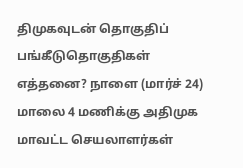திமுகவுடன் தொகுதிப் பங்கீடுதொகுதிகள் எத்தனை? நாளை (மார்ச் 24) மாலை 4 மணிக்கு அதிமுக மாவட்ட செயலாளர்கள்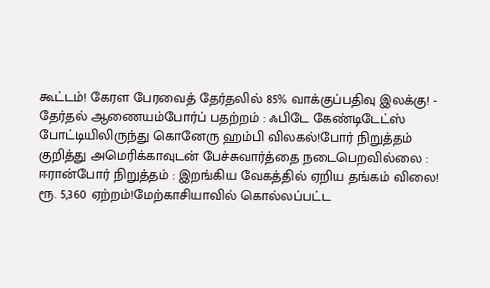கூட்டம்! கேரள பேரவைத் தேர்தலில் 85% வாக்குப்பதிவு இலக்கு! - தேர்தல் ஆணையம்போர்ப் பதற்றம் : ஃபிடே கேண்டிடேட்ஸ் போட்டியிலிருந்து கொனேரு ஹம்பி விலகல்!போர் நிறுத்தம் குறித்து அமெரிக்காவுடன் பேச்சுவார்த்தை நடைபெறவில்லை : ஈரான்போர் நிறுத்தம் : இறங்கிய வேகத்தில் ஏறிய தங்கம் விலை! ரூ. 5,360 ஏற்றம்!மேற்காசியாவில் கொல்லப்பட்ட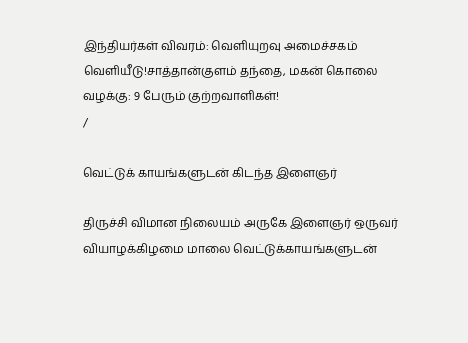இந்தியர்கள் விவரம்: வெளியுறவு அமைச்சகம் வெளியீடு!சாத்தான்குளம் தந்தை, மகன் கொலை வழக்கு: 9 பேரும் குற்றவாளிகள்!
/

வெட்டுக் காயங்களுடன் கிடந்த இளைஞர்

திருச்சி விமான நிலையம் அருகே இளைஞர் ஒருவர் வியாழக்கிழமை மாலை வெட்டுக்காயங்களுடன்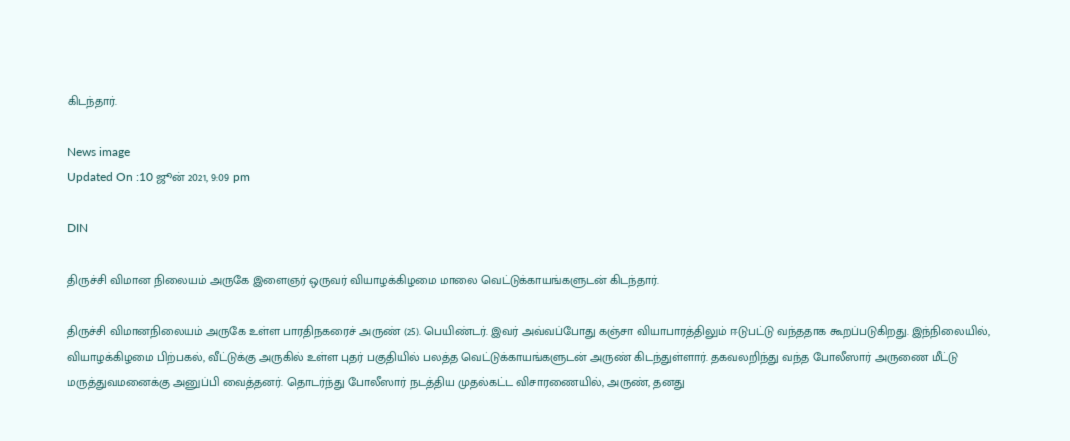கிடந்தார்.

News image
Updated On :10 ஜூன் 2021, 9:09 pm

DIN

திருச்சி விமான நிலையம் அருகே இளைஞர் ஒருவர் வியாழக்கிழமை மாலை வெட்டுக்காயங்களுடன் கிடந்தார்.

திருச்சி விமானநிலையம் அருகே உள்ள பாரதிநகரைச் அருண் (25). பெயிண்டர். இவர் அவ்வப்போது கஞ்சா வியாபாரத்திலும் ஈடுபட்டு வந்ததாக கூறப்படுகிறது. இந்நிலையில், வியாழக்கிழமை பிற்பகல், வீட்டுக்கு அருகில் உள்ள புதர் பகுதியில் பலத்த வெட்டுக்காயங்களுடன் அருண் கிடந்துள்ளார். தகவலறிந்து வந்த போலீஸார் அருணை மீட்டு மருத்துவமனைக்கு அனுப்பி வைத்தனர். தொடர்ந்து போலீஸார் நடத்திய முதல்கட்ட விசாரணையில், அருண், தனது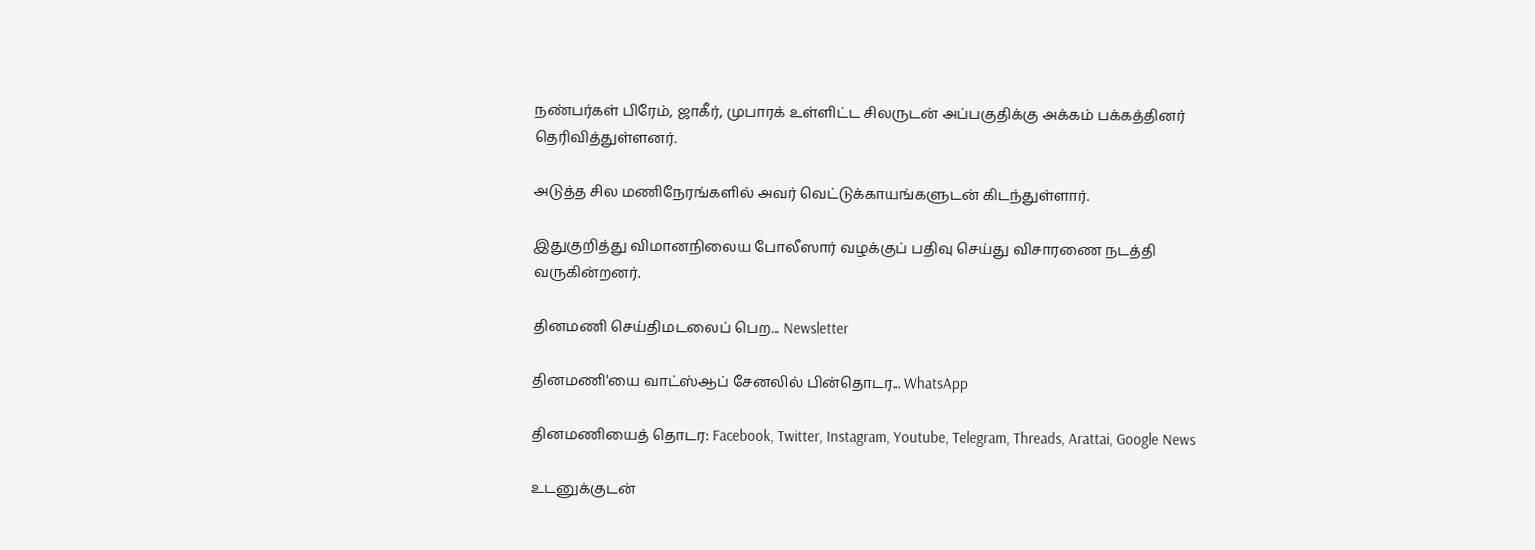நண்பர்கள் பிரேம், ஜாகீர், முபாரக் உள்ளிட்ட சிலருடன் அப்பகுதிக்கு அக்கம் பக்கத்தினர் தெரிவித்துள்ளனர்.

அடுத்த சில மணிநேரங்களில் அவர் வெட்டுக்காயங்களுடன் கிடந்துள்ளார்.

இதுகுறித்து விமானநிலைய போலீஸார் வழக்குப் பதிவு செய்து விசாரணை நடத்தி வருகின்றனர்.

தினமணி செய்திமடலைப் பெற... Newsletter

தினமணி'யை வாட்ஸ்ஆப் சேனலில் பின்தொடர... WhatsApp

தினமணியைத் தொடர: Facebook, Twitter, Instagram, Youtube, Telegram, Threads, Arattai, Google News

உடனுக்குடன்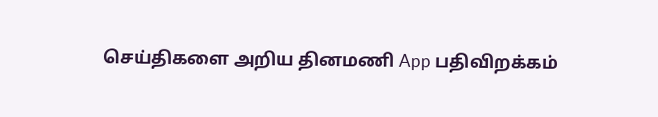செய்திகளை அறிய தினமணி App பதிவிறக்கம்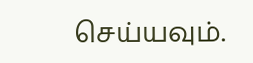செய்யவும்.